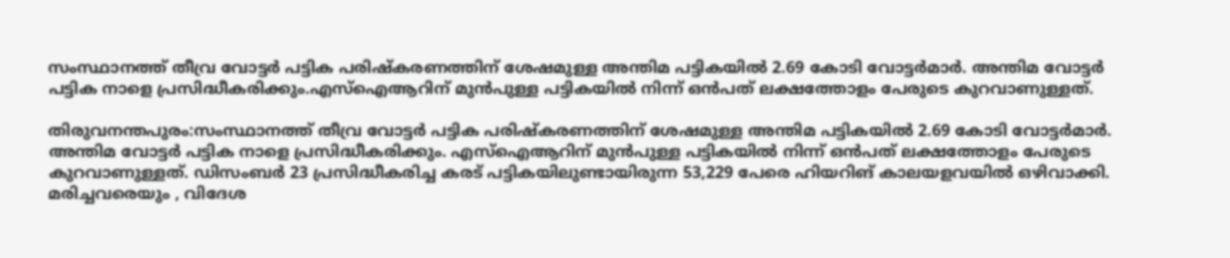സംസ്ഥാനത്ത് തീവ്ര വോട്ടര്‍ പട്ടിക പരിഷ്കരണത്തിന് ശേഷമുള്ള അന്തിമ പട്ടികയിൽ 2.69 കോടി വോട്ടര്‍മാര്‍. അന്തിമ വോട്ടര്‍ പട്ടിക നാളെ പ്രസിദ്ധീകരിക്കും.എസ്ഐആറിന് മുന്‍പുള്ള പട്ടികയിൽ നിന്ന് ഒന്‍പത് ലക്ഷത്തോളം പേരുടെ കുറവാണുള്ളത്.

തിരുവനന്തപുരം:സംസ്ഥാനത്ത് തീവ്ര വോട്ടര്‍ പട്ടിക പരിഷ്കരണത്തിന് ശേഷമുള്ള അന്തിമ പട്ടികയിൽ 2.69 കോടി വോട്ടര്‍മാര്‍. അന്തിമ വോട്ടര്‍ പട്ടിക നാളെ പ്രസിദ്ധീകരിക്കും. എസ്ഐആറിന് മുന്‍പുള്ള പട്ടികയിൽ നിന്ന് ഒന്‍പത് ലക്ഷത്തോളം പേരുടെ കുറവാണുള്ളത്. ഡിസംബര്‍ 23 പ്രസിദ്ധീകരിച്ച കരട് പട്ടികയിലുണ്ടായിരുന്ന 53,229 പേരെ ഹിയറിങ് കാലയളവയിൽ ഒഴിവാക്കി. മരിച്ചവരെയും , വിദേശ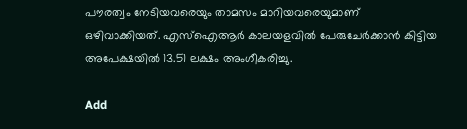പൗരത്വം നേടിയവരെയും താമസം മാറിയവരെയുമാണ് ഒഴിവാക്കിയത്. എസ്ഐആര്‍ കാലയളവിൽ പേരുചേര്‍ക്കാൻ കിട്ടിയ അപേക്ഷയിൽ 13.51 ലക്ഷം അംഗീകരിച്ചു.

Add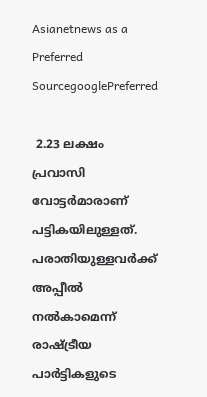Asianetnews as a Preferred SourcegooglePreferred

 2.23 ലക്ഷം പ്രവാസി വോട്ടര്‍മാരാണ് പട്ടികയിലുള്ളത്. പരാതിയുള്ളവര്‍ക്ക് അപ്പീൽ നൽകാമെന്ന് രാഷ്ട്രീയ പാര്‍ട്ടികളുടെ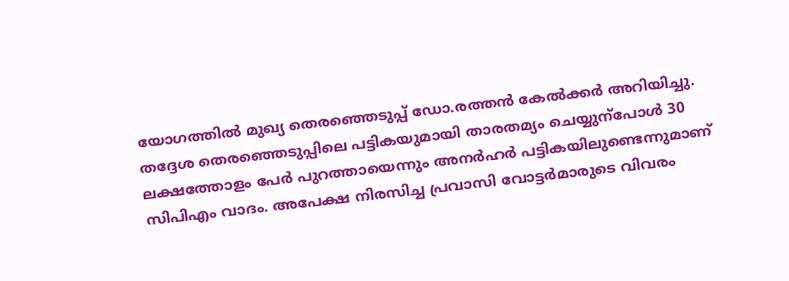യോഗത്തിൽ മുഖ്യ തെര‍ഞ്ഞെടുപ്പ് ഡോ.രത്തൻ കേൽക്കര്‍ അറിയിച്ചു. തദ്ദേശ തെരഞ്ഞെടുപ്പിലെ പട്ടികയുമായി താരതമ്യം ചെയ്യുന്പോള്‍ 30 ലക്ഷത്തോളം പേര്‍ പുറത്തായെന്നും അനര്‍ഹര്‍ പട്ടികയിലുണ്ടെന്നുമാണ് സിപിഎം വാദം. അപേക്ഷ നിരസിച്ച പ്രവാസി വോട്ടര്‍മാരുടെ വിവരം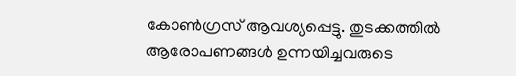കോണ്‍ഗ്രസ് ആവശ്യപ്പെട്ടു. തുടക്കത്തിൽ ആരോപണങ്ങള്‍ ഉന്നയിച്ചവരുടെ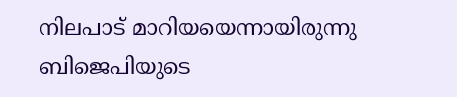നിലപാട് മാറിയയെന്നായിരുന്നു ബിജെപിയുടെ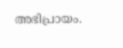അഭിപ്രായം.